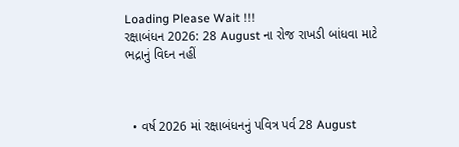Loading Please Wait !!!
રક્ષાબંધન 2026: 28 August ના રોજ રાખડી બાંધવા માટે ભદ્રાનું વિઘ્ન નહીં



  • વર્ષ 2026 માં રક્ષાબંધનનું પવિત્ર પર્વ 28 August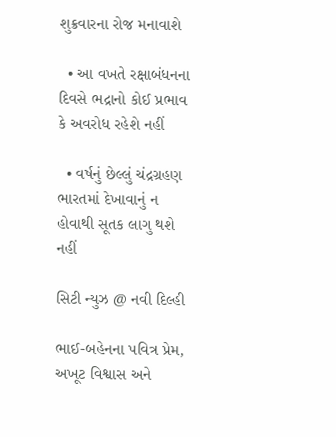શુક્રવારના રોજ મનાવાશે

  • આ વખતે રક્ષાબંધનના દિવસે ભદ્રાનો કોઈ પ્રભાવ કે અવરોધ રહેશે નહીં

  • વર્ષનું છેલ્લું ચંદ્રગ્રહણ ભારતમાં દેખાવાનું ન હોવાથી સૂતક લાગુ થશે નહીં

સિટી ન્યુઝ @ નવી દિલ્હી

ભાઈ-બહેનના પવિત્ર પ્રેમ, અખૂટ વિશ્વાસ અને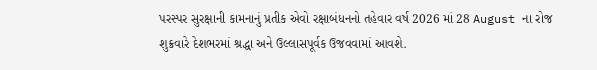પરસ્પર સુરક્ષાની કામનાનું પ્રતીક એવો રક્ષાબંધનનો તહેવાર વર્ષ 2026 માં 28 August ના રોજ શુક્રવારે દેશભરમાં શ્રદ્ધા અને ઉલ્લાસપૂર્વક ઉજવવામાં આવશે.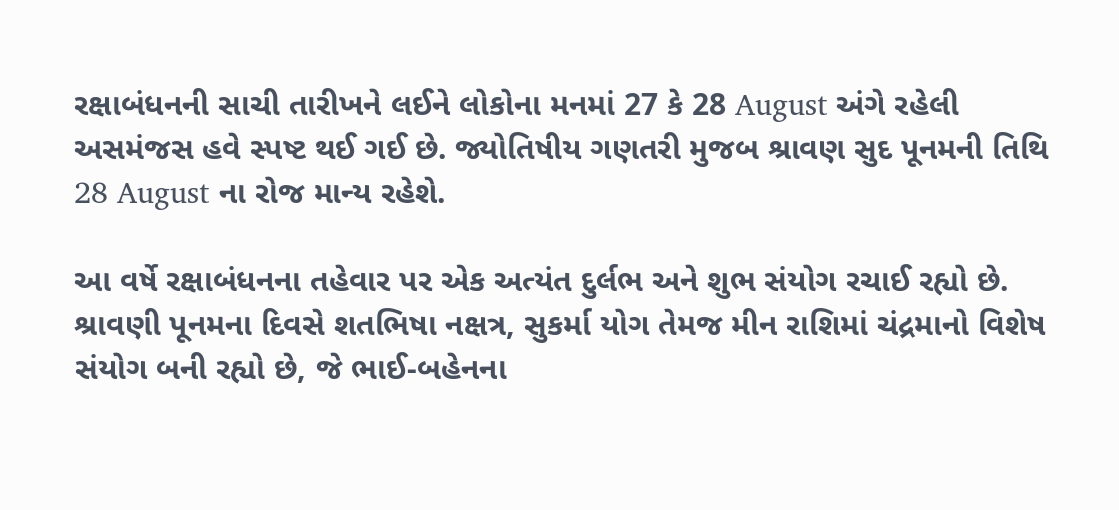રક્ષાબંધનની સાચી તારીખને લઈને લોકોના મનમાં 27 કે 28 August અંગે રહેલી અસમંજસ હવે સ્પષ્ટ થઈ ગઈ છે. જ્યોતિષીય ગણતરી મુજબ શ્રાવણ સુદ પૂનમની તિથિ 28 August ના રોજ માન્ય રહેશે.

આ વર્ષે રક્ષાબંધનના તહેવાર પર એક અત્યંત દુર્લભ અને શુભ સંયોગ રચાઈ રહ્યો છે. શ્રાવણી પૂનમના દિવસે શતભિષા નક્ષત્ર, સુકર્મા યોગ તેમજ મીન રાશિમાં ચંદ્રમાનો વિશેષ સંયોગ બની રહ્યો છે, જે ભાઈ-બહેનના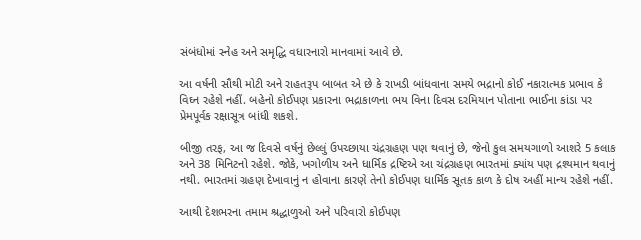સંબંધોમાં સ્નેહ અને સમૃદ્ધિ વધારનારો માનવામાં આવે છે.

આ વર્ષની સૌથી મોટી અને રાહતરૂપ બાબત એ છે કે રાખડી બાંધવાના સમયે ભદ્રાનો કોઈ નકારાત્મક પ્રભાવ કે વિઘ્ન રહેશે નહીં. બહેનો કોઈપણ પ્રકારના ભદ્રાકાળના ભય વિના દિવસ દરમિયાન પોતાના ભાઈના કાંડા પર પ્રેમપૂર્વક રક્ષાસૂત્ર બાંધી શકશે.

બીજી તરફ, આ જ દિવસે વર્ષનું છેલ્લું ઉપચ્છાયા ચંદ્રગ્રહણ પણ થવાનું છે, જેનો કુલ સમયગાળો આશરે 5 કલાક અને 38 મિનિટનો રહેશે. જોકે, ખગોળીય અને ધાર્મિક દ્રષ્ટિએ આ ચંદ્રગ્રહણ ભારતમાં ક્યાંય પણ દ્રશ્યમાન થવાનું નથી. ભારતમાં ગ્રહણ દેખાવાનું ન હોવાના કારણે તેનો કોઈપણ ધાર્મિક સૂતક કાળ કે દોષ અહીં માન્ય રહેશે નહીં.

આથી દેશભરના તમામ શ્રદ્ધાળુઓ અને પરિવારો કોઈપણ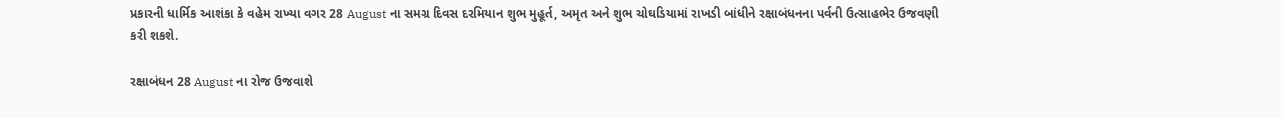પ્રકારની ધાર્મિક આશંકા કે વહેમ રાખ્યા વગર 28 August ના સમગ્ર દિવસ દરમિયાન શુભ મુહૂર્ત, અમૃત અને શુભ ચોઘડિયામાં રાખડી બાંધીને રક્ષાબંધનના પર્વની ઉત્સાહભેર ઉજવણી કરી શકશે.

રક્ષાબંધન 28 August ના રોજ ઉજવાશે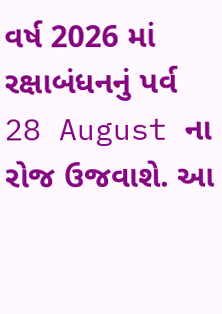વર્ષ 2026 માં રક્ષાબંધનનું પર્વ 28 August ના રોજ ઉજવાશે. આ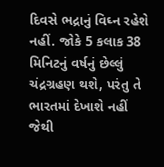દિવસે ભદ્રાનું વિઘ્ન રહેશે નહીં. જોકે 5 કલાક 38 મિનિટનું વર્ષનું છેલ્લું ચંદ્રગ્રહણ થશે, પરંતુ તે ભારતમાં દેખાશે નહીં જેથી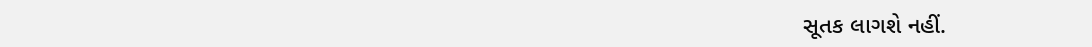સૂતક લાગશે નહીં.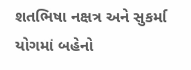શતભિષા નક્ષત્ર અને સુકર્મા યોગમાં બહેનો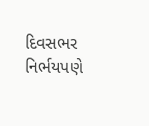દિવસભર નિર્ભયપણે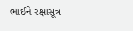ભાઈને રક્ષાસૂત્ર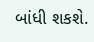બાંધી શકશે.